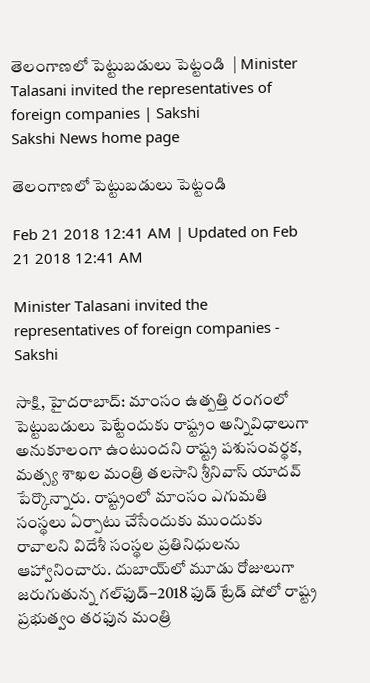తెలంగాణలో పెట్టుబడులు పెట్టండి  | Minister Talasani invited the representatives of foreign companies | Sakshi
Sakshi News home page

తెలంగాణలో పెట్టుబడులు పెట్టండి

Feb 21 2018 12:41 AM | Updated on Feb 21 2018 12:41 AM

Minister Talasani invited the representatives of foreign companies - Sakshi

సాక్షి, హైదరాబాద్‌: మాంసం ఉత్పత్తి రంగంలో పెట్టుబడులు పెట్టేందుకు రాష్ట్రం అన్నివిధాలుగా అనుకూలంగా ఉంటుందని రాష్ట్ర పశుసంవర్థక, మత్స్య శాఖల మంత్రి తలసాని శ్రీనివాస్‌ యాదవ్‌ పేర్కొన్నారు. రాష్ట్రంలో మాంసం ఎగుమతి సంస్థలు ఏర్పాటు చేసేందుకు ముందుకు రావాలని విదేశీ సంస్థల ప్రతినిధులను ఆహ్వానించారు. దుబాయ్‌లో మూడు రోజులుగా జరుగుతున్న గల్‌ఫుడ్‌–2018 ఫుడ్‌ ట్రేడ్‌ షోలో రాష్ట్ర ప్రభుత్వం తరఫున మంత్రి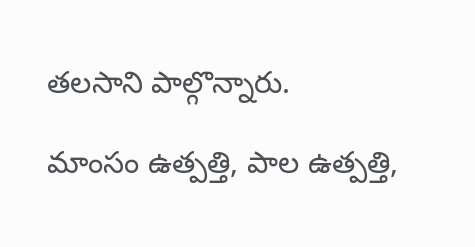తలసాని పాల్గొన్నారు.

మాంసం ఉత్పత్తి, పాల ఉత్పత్తి,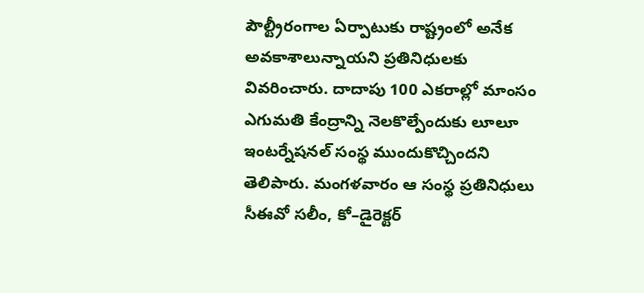పౌల్ట్రీరంగాల ఏర్పాటుకు రాష్ట్రంలో అనేక అవకాశాలున్నాయని ప్రతినిధులకు వివరించారు. దాదాపు 100 ఎకరాల్లో మాంసం ఎగుమతి కేంద్రాన్ని నెలకొల్పేందుకు లూలూ ఇంటర్నేషనల్‌ సంస్థ ముందుకొచ్చిందని తెలిపారు. మంగళవారం ఆ సంస్థ ప్రతినిధులు సీఈవో సలీం, కో–డైరెక్టర్‌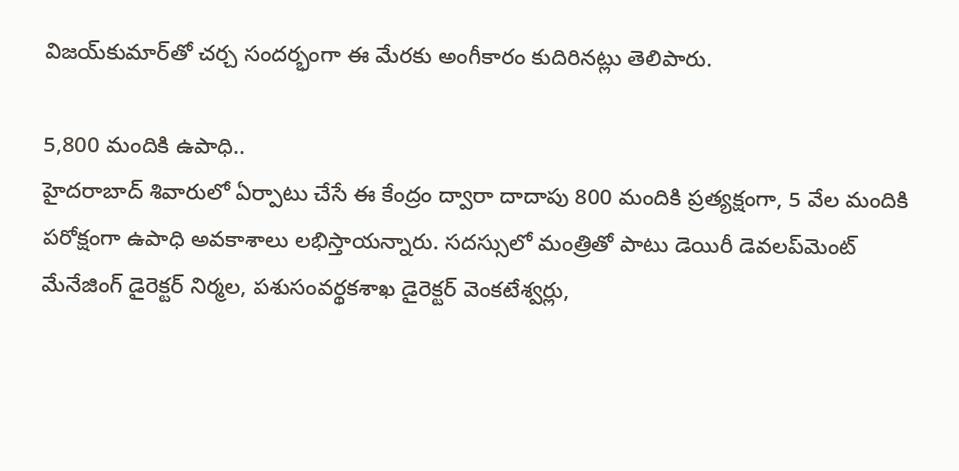విజయ్‌కుమార్‌తో చర్చ సందర్భంగా ఈ మేరకు అంగీకారం కుదిరినట్లు తెలిపారు.

5,800 మందికి ఉపాధి..
హైదరాబాద్‌ శివారులో ఏర్పాటు చేసే ఈ కేంద్రం ద్వారా దాదాపు 800 మందికి ప్రత్యక్షంగా, 5 వేల మందికి పరోక్షంగా ఉపాధి అవకాశాలు లభిస్తాయన్నారు. సదస్సులో మంత్రితో పాటు డెయిరీ డెవలప్‌మెంట్‌ మేనేజింగ్‌ డైరెక్టర్‌ నిర్మల, పశుసంవర్థకశాఖ డైరెక్టర్‌ వెంకటేశ్వర్లు,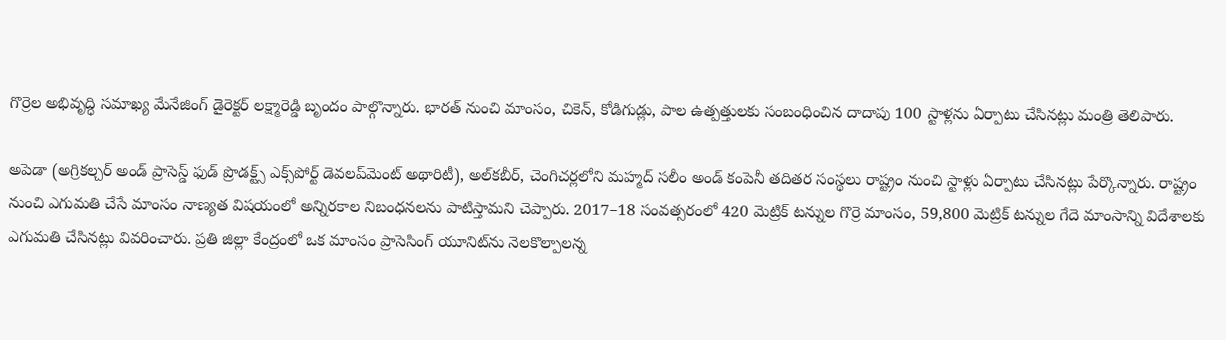గొర్రెల అభివృద్ధి సమాఖ్య మేనేజింగ్‌ డైరెక్టర్‌ లక్ష్మారెడ్డి బృందం పాల్గొన్నారు. భారత్‌ నుంచి మాంసం, చికెన్, కోడిగుడ్లు, పాల ఉత్పత్తులకు సంబంధించిన దాదాపు 100 స్టాళ్లను ఏర్పాటు చేసినట్లు మంత్రి తెలిపారు.

అపెడా (అగ్రికల్చర్‌ అండ్‌ ప్రాసెస్డ్‌ ఫుడ్‌ ప్రొడక్ట్స్‌ ఎక్స్‌పోర్ట్‌ డెవలప్‌మెంట్‌ అథారిటీ), అల్‌కబీర్, చెంగిచర్లలోని మహ్మద్‌ సలీం అండ్‌ కంపెనీ తదితర సంస్థలు రాష్ట్రం నుంచి స్టాళ్లు ఏర్పాటు చేసినట్లు పేర్కొన్నారు. రాష్ట్రం నుంచి ఎగుమతి చేసే మాంసం నాణ్యత విషయంలో అన్నిరకాల నిబంధనలను పాటిస్తామని చెప్పారు. 2017–18 సంవత్సరంలో 420 మెట్రిక్‌ టన్నుల గొర్రె మాంసం, 59,800 మెట్రిక్‌ టన్నుల గేదె మాంసాన్ని విదేశాలకు ఎగుమతి చేసినట్లు వివరించారు. ప్రతి జిల్లా కేంద్రంలో ఒక మాంసం ప్రాసెసింగ్‌ యూనిట్‌ను నెలకొల్పాలన్న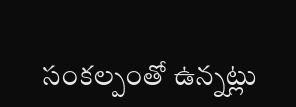సంకల్పంతో ఉన్నట్లు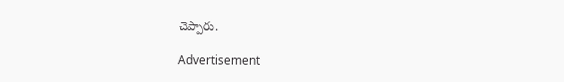చెప్పారు.

Advertisement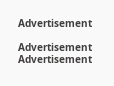Advertisement

Advertisement
Advertisement